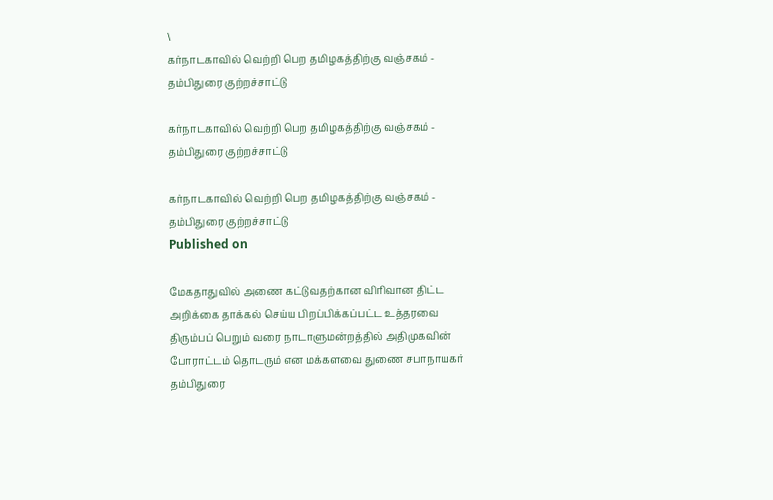\
கர்நாடகாவில் வெற்றி பெற தமிழகத்திற்கு வஞ்சகம் - தம்பிதுரை குற்றச்சாட்டு

கர்நாடகாவில் வெற்றி பெற தமிழகத்திற்கு வஞ்சகம் - தம்பிதுரை குற்றச்சாட்டு

கர்நாடகாவில் வெற்றி பெற தமிழகத்திற்கு வஞ்சகம் - தம்பிதுரை குற்றச்சாட்டு
Published on

மேகதாதுவில் அணை கட்டுவதற்கான விரிவான திட்ட அறிக்கை தாக்கல் செய்ய பிறப்பிக்கப்பட்ட உத்தரவை திரும்பப் பெறும் வரை நாடாளுமன்றத்தில் அதிமுகவின் போராட்டம் தொடரும் என மக்களவை துணை சபாநாயகர் தம்பிதுரை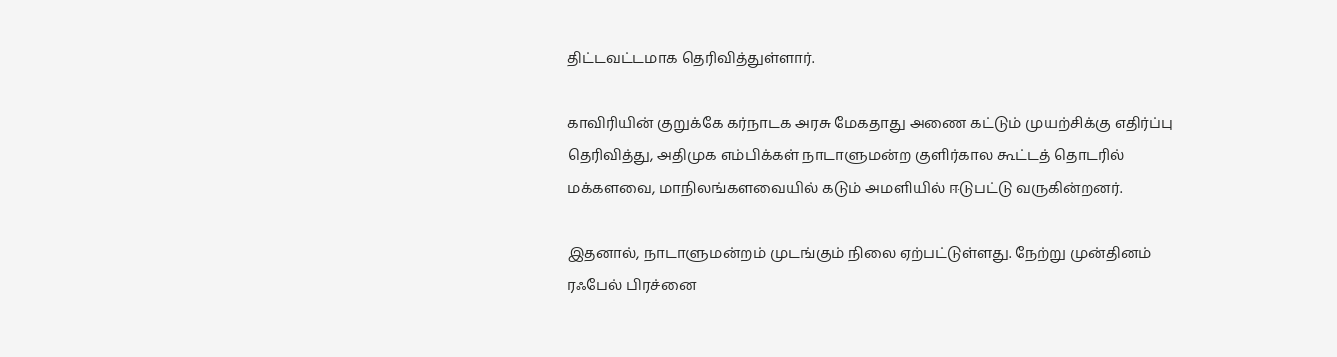திட்டவட்டமாக தெரிவித்துள்ளார்.

காவிரியின் குறுக்கே கர்நாடக அரசு மேகதாது அணை கட்டும் முயற்சிக்கு எதிர்ப்பு தெரிவித்து, அதிமுக எம்பிக்கள் நாடாளுமன்ற குளிர்கால கூட்டத் தொடரில் மக்களவை, மாநிலங்களவையில் கடும் அமளியில் ஈடுபட்டு வருகின்றனர்.

இதனால், நாடாளுமன்றம் முடங்கும் நிலை ஏற்பட்டுள்ளது. நேற்று முன்தினம் ரஃபேல் பிரச்னை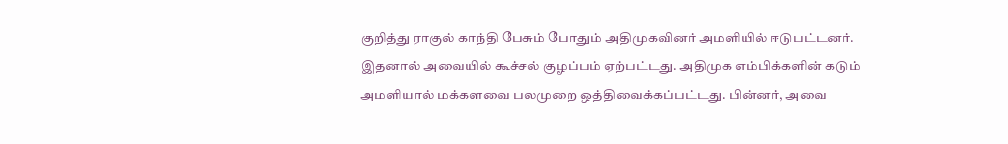குறித்து ராகுல் காந்தி பேசும் போதும் அதிமுகவினர் அமளியில் ஈடுபட்டனர். இதனால் அவையில் கூச்சல் குழப்பம் ஏற்பட்டது. அதிமுக எம்பிக்களின் கடும் அமளியால் மக்களவை பலமுறை ஒத்திவைக்கப்பட்டது. பின்னர், அவை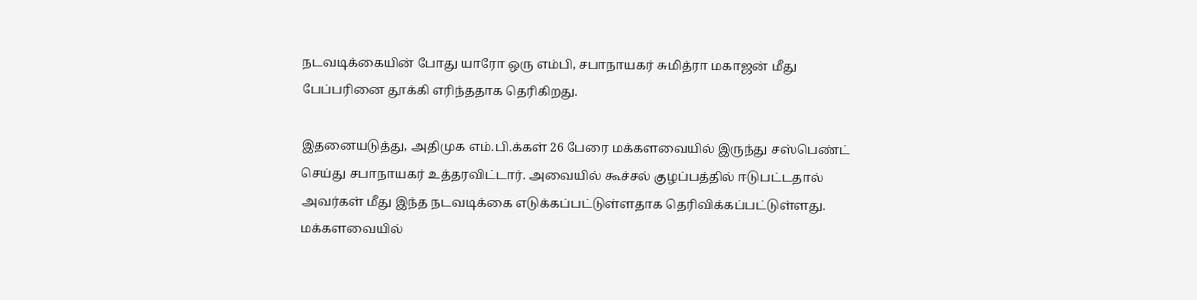நடவடிக்கையின் போது யாரோ ஒரு எம்பி, சபாநாயகர் சுமித்ரா மகாஜன் மீது பேப்பரினை தூக்கி எரிந்ததாக தெரிகிறது.

இதனையடுத்து, அதிமுக எம்.பி.க்கள் 26 பேரை மக்களவையில் இருந்து சஸ்பெண்ட் செய்து சபாநாயகர் உத்தரவிட்டார். அவையில் கூச்சல் குழப்பத்தில் ஈடுபட்டதால் அவர்கள் மீது இந்த நடவடிக்கை எடுக்கப்பட்டுள்ளதாக தெரிவிக்கப்பட்டுள்ளது. மக்களவையில்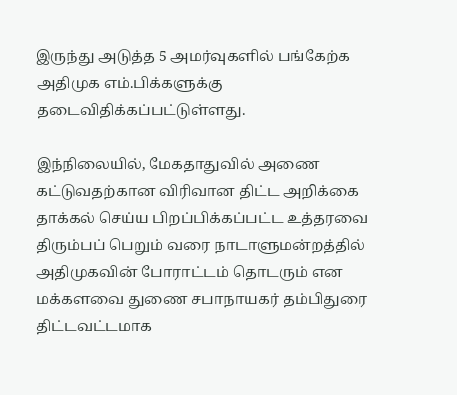இருந்து அடுத்த 5 அமர்வுகளில் பங்கேற்க அதிமுக எம்.பிக்களுக்கு தடைவிதிக்கப்பட்டுள்ளது.

இந்நிலையில், மேகதாதுவில் அணை கட்டுவதற்கான விரிவான திட்ட அறிக்கை தாக்கல் செய்ய பிறப்பிக்கப்பட்ட உத்தரவை திரும்பப் பெறும் வரை நாடாளுமன்றத்தில் அதிமுகவின் போராட்டம் தொடரும் என மக்களவை துணை சபாநாயகர் தம்பிதுரை திட்டவட்டமாக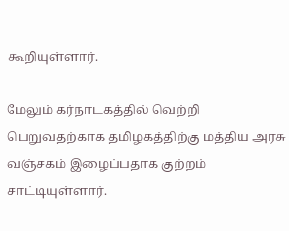கூறியுள்ளார்.

மேலும் கர்நாடகத்தில் வெற்றி பெறுவதற்காக தமிழகத்திற்கு மத்திய அரசு வஞ்சகம் இழைப்பதாக குற்றம் சாட்டியுள்ளார்.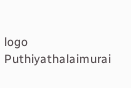logo
Puthiyathalaimurai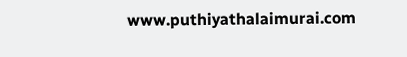www.puthiyathalaimurai.com